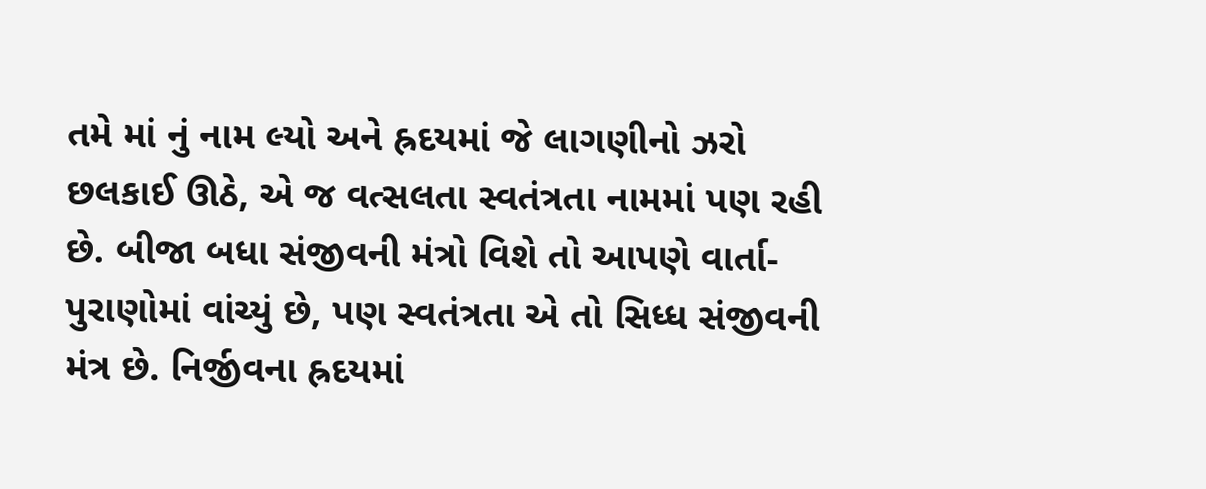તમે માં નું નામ લ્યો અને હ્રદયમાં જે લાગણીનો ઝરો છલકાઈ ઊઠે, એ જ વત્સલતા સ્વતંત્રતા નામમાં પણ રહી છે. બીજા બધા સંજીવની મંત્રો વિશે તો આપણે વાર્તા-પુરાણોમાં વાંચ્યું છે, પણ સ્વતંત્રતા એ તો સિધ્ધ સંજીવની મંત્ર છે. નિર્જીવના હ્રદયમાં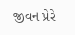જીવન પ્રેરે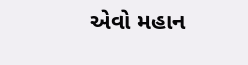એવો મહાન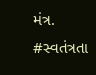મંત્ર.
#સ્વતંત્રતા